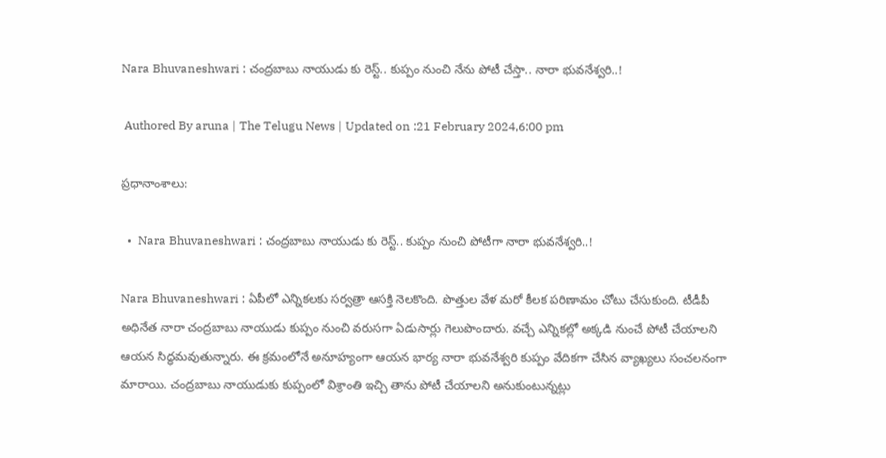Nara Bhuvaneshwari : చంద్రబాబు నాయుడు కు రెస్ట్.. కుప్పం నుంచి నేను పోటీ చేస్తా.. నారా భువనేశ్వరి..!

 Authored By aruna | The Telugu News | Updated on :21 February 2024,6:00 pm

ప్రధానాంశాలు:

  •  Nara Bhuvaneshwari : చంద్రబాబు నాయుడు కు రెస్ట్.. కుప్పం నుంచి పోటీగా నారా భువనేశ్వరి..!

Nara Bhuvaneshwari : ఏపీలో ఎన్నికలకు సర్వత్రా ఆసక్తి నెలకొంది. పొత్తుల వేళ మరో కీలక పరిణామం చోటు చేసుకుంది. టీడీపీ అధినేత నారా చంద్రబాబు నాయుడు కుప్పం నుంచి వరుసగా ఏడుసార్లు గెలుపొందారు. వచ్చే ఎన్నికల్లో అక్కడి నుంచే పోటీ చేయాలని ఆయన సిద్ధమవుతున్నారు. ఈ క్రమంలోనే అనూహ్యంగా ఆయన భార్య నారా భువనేశ్వరి కుప్పం వేదికగా చేసిన వ్యాఖ్యలు సంచలనంగా మారాయి. చంద్రబాబు నాయుడుకు కుప్పంలో విశ్రాంతి ఇచ్చి తాను పోటీ చేయాలని అనుకుంటున్నట్లు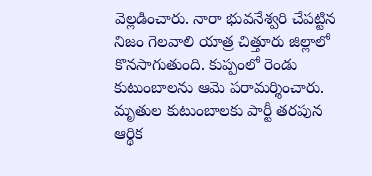వెల్లడించారు. నారా భువనేశ్వరి చేపట్టిన నిజం గెలవాలి యాత్ర చిత్తూరు జిల్లాలో కొనసాగుతుంది. కుప్పంలో రెండు కుటుంబాలను ఆమె పరామర్శించారు. మృతుల కుటుంబాలకు పార్టీ తరపున ఆర్థిక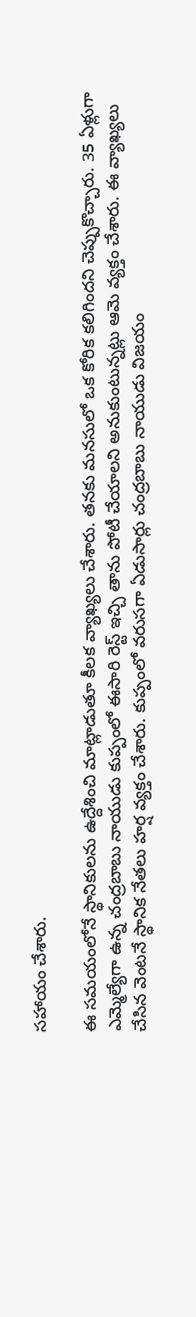సహాయం చేశారు.

ఈ సమయంలోనే స్థానికులను ఉద్దేశించి మాట్లాడుతూ కీలక వ్యాఖ్యలు చేశారు. తనకు మనసులో ఒక కోరిక కలిగిందని చెప్పుకొచ్చారు. 35 ఏళ్లుగా ఎమ్మెల్యేగా ఉన్న చంద్రబాబు నాయుడు కుప్పంలో ఈసారి రెస్ట్ ఇచ్చి తాను పోటీ చేయాలని అనుకుంటున్నట్లు ఆమె వ్యక్తం చేశారు. ఈ వ్యాఖ్యలు చేసిన వెంటనే స్థానిక నేతలు హర్ష వ్యక్తం చేశారు. కుప్పంలో వరుసగా ఏడుసార్లు చంద్రబాబు నాయుడు విజయం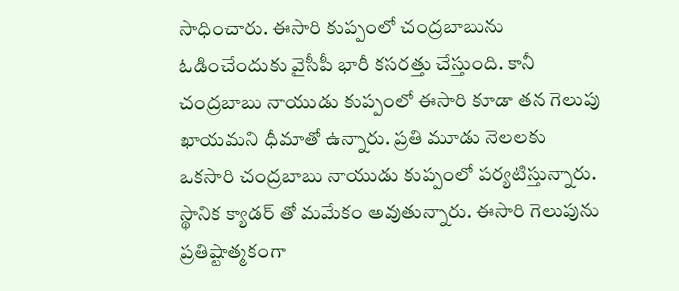సాధించారు. ఈసారి కుప్పంలో చంద్రబాబును ఓడించేందుకు వైసీపీ భారీ కసరత్తు చేస్తుంది. కానీ చంద్రబాబు నాయుడు కుప్పంలో ఈసారి కూడా తన గెలుపు ఖాయమని ధీమాతో ఉన్నారు. ప్రతి మూడు నెలలకు ఒకసారి చంద్రబాబు నాయుడు కుప్పంలో పర్యటిస్తున్నారు. స్థానిక క్యాడర్ తో మమేకం అవుతున్నారు. ఈసారి గెలుపును ప్రతిష్టాత్మకంగా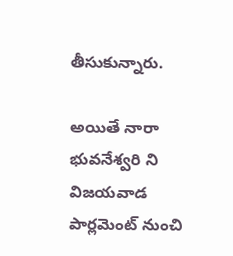తీసుకున్నారు.

అయితే నారా భువనేశ్వరి ని విజయవాడ పార్లమెంట్ నుంచి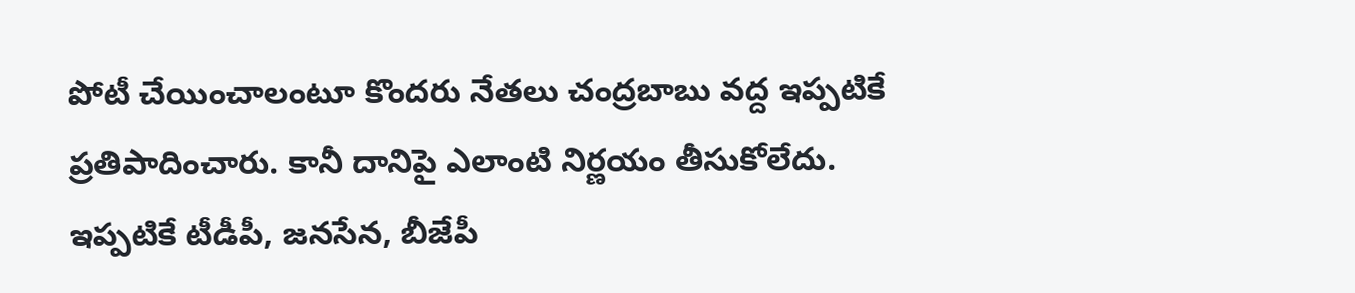పోటీ చేయించాలంటూ కొందరు నేతలు చంద్రబాబు వద్ద ఇప్పటికే ప్రతిపాదించారు. కానీ దానిపై ఎలాంటి నిర్ణయం తీసుకోలేదు. ఇప్పటికే టీడీపీ, జనసేన, బీజేపీ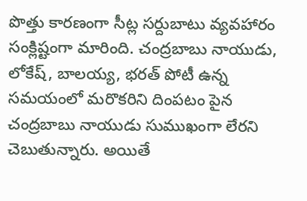పొత్తు కారణంగా సీట్ల సర్దుబాటు వ్యవహారం సంక్లిష్టంగా మారింది. చంద్రబాబు నాయుడు, లోకేష్, బాలయ్య, భరత్ పోటీ ఉన్న సమయంలో మరొకరిని దింపటం పైన చంద్రబాబు నాయుడు సుముఖంగా లేరని చెబుతున్నారు. అయితే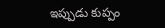ఇప్పుడు కుప్పం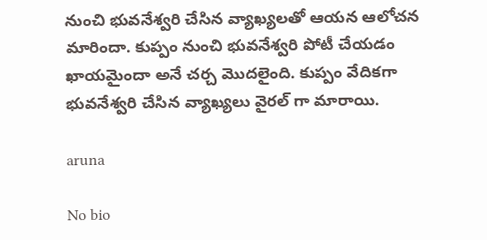నుంచి భువనేశ్వరి చేసిన వ్యాఖ్యలతో ఆయన ఆలోచన మారిందా. కుప్పం నుంచి భువనేశ్వరి పోటీ చేయడం ఖాయమైందా అనే చర్చ మొదలైంది. కుప్పం వేదికగా భువనేశ్వరి చేసిన వ్యాఖ్యలు వైరల్ గా మారాయి.

aruna

No bio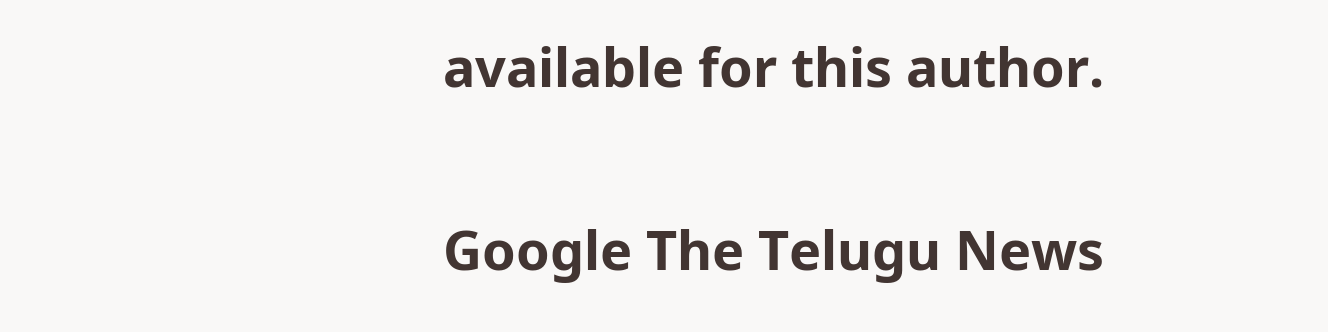available for this author.

Google The Telugu News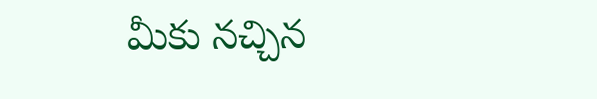మీకు నచ్చిన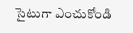సైటుగా ఎంచుకోండి